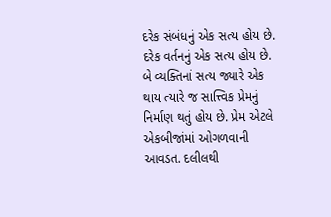દરેક સંબંધનું એક સત્ય હોય છે. દરેક વર્તનનું એક સત્ય હોય છે. બે વ્યક્તિનાં સત્ય જ્યારે એક થાય ત્યારે જ સાત્ત્વિક પ્રેમનું નિર્માણ થતું હોય છે. પ્રેમ એટલે એકબીજાંમાં ઓગળવાની આવડત. દલીલથી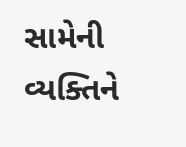સામેની વ્યક્તિને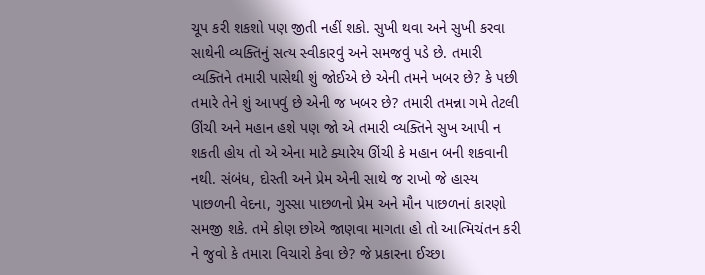ચૂપ કરી શકશો પણ જીતી નહીં શકો. સુખી થવા અને સુખી કરવા સાથેની વ્યક્તિનું સત્ય સ્વીકારવું અને સમજવું પડે છે. તમારી વ્યક્તિને તમારી પાસેથી શું જોઈએ છે એની તમને ખબર છે? કે પછી તમારે તેને શું આપવું છે એની જ ખબર છે? તમારી તમન્ના ગમે તેટલી ઊંચી અને મહાન હશે પણ જો એ તમારી વ્યક્તિને સુખ આપી ન શકતી હોય તો એ એના માટે ક્યારેય ઊંચી કે મહાન બની શકવાની નથી. સંબંધ, દોસ્તી અને પ્રેમ એની સાથે જ રાખો જે હાસ્ય પાછળની વેદના, ગુસ્સા પાછળનો પ્રેમ અને મૌન પાછળનાં કારણો સમજી શકે. તમે કોણ છોએ જાણવા માગતા હો તો આત્મિચંતન કરી ને જુવો કે તમારા વિચારો કેવા છે? જે પ્રકારના ઈચ્છા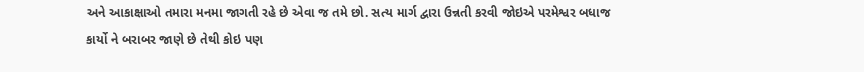અને આકાક્ષાઓ તમારા મનમા જાગતી રહે છે એવા જ તમે છો. સત્ય માર્ગ દ્વારા ઉન્નતી કરવી જોઇએ પરમેશ્વર બધાજ કાર્યો ને બરાબર જાણે છે તેથી કોઇ પણ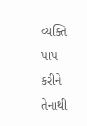વ્યક્તિ પાપ કરીને તેનાથી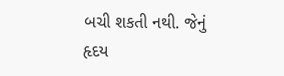બચી શકતી નથી. જેનું હૃદય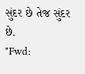સુંદર છે તેજ સુંદર છે.
"Fwd: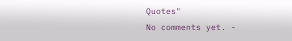Quotes"
No comments yet. -